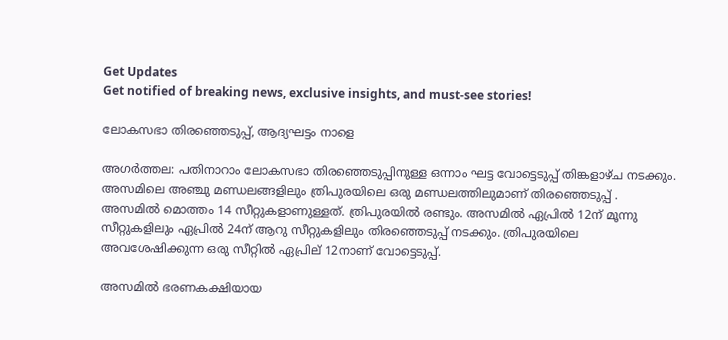Get Updates
Get notified of breaking news, exclusive insights, and must-see stories!

ലോകസഭാ തിരഞ്ഞെടുപ്പ്, ആദ്യഘട്ടം നാളെ

അഗര്‍ത്തല: പതിനാറാം ലോകസഭാ തിരഞ്ഞെടുപ്പിനുള്ള ഒന്നാം ഘട്ട വോട്ടെടുപ്പ് തിങ്കളാഴ്ച നടക്കും. അസമിലെ അഞ്ചു മണ്ഡലങ്ങളിലും ത്രിപുരയിലെ ഒരു മണ്ഡലത്തിലുമാണ് തിരഞ്ഞെടുപ്പ് . അസമില്‍ മൊത്തം 14 സീറ്റുകളാണുള്ളത്. ത്രിപുരയില്‍ രണ്ടും. അസമില്‍ ഏപ്രില്‍ 12ന് മൂന്നു സീറ്റുകളിലും ഏപ്രില്‍ 24ന് ആറു സീറ്റുകളിലും തിരഞ്ഞെടുപ്പ് നടക്കും. ത്രിപുരയിലെ അവശേഷിക്കുന്ന ഒരു സീറ്റില്‍ ഏപ്രില് 12നാണ് വോട്ടെടുപ്പ്.

അസമില്‍ ഭരണകക്ഷിയായ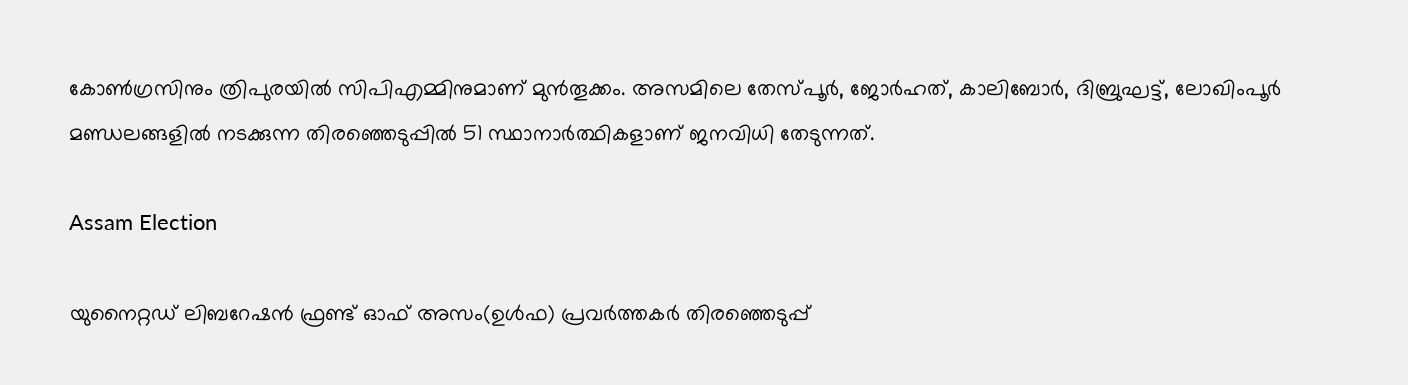കോണ്‍ഗ്രസിനും ത്രിപുരയില്‍ സിപിഎമ്മിനുമാണ് മുന്‍തൂക്കം. അസമിലെ തേസ്പൂര്‍, ജോര്‍ഹത്, കാലിബോര്‍, ദിബ്രുഘട്ട്, ലോഖിംപൂര്‍ മണ്ഡലങ്ങളില്‍ നടക്കുന്ന തിരഞ്ഞെടുപ്പില്‍ 51 സ്ഥാനാര്‍ത്ഥികളാണ് ജനവിധി തേടുന്നത്.

Assam Election

യുനൈറ്റഡ് ലിബറേഷന്‍ ഫ്രണ്ട് ഓഫ് അസം(ഉള്‍ഫ) പ്രവര്‍ത്തകര്‍ തിരഞ്ഞെടുപ്പ്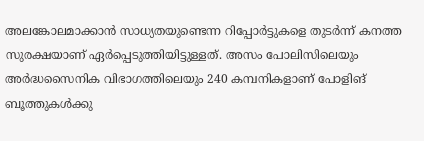അലങ്കോലമാക്കാന്‍ സാധ്യതയുണ്ടെന്ന റിപ്പോര്‍ട്ടുകളെ തുടര്‍ന്ന് കനത്ത സുരക്ഷയാണ് ഏര്‍പ്പെടുത്തിയിട്ടുള്ളത്. അസം പോലിസിലെയും അര്‍ദ്ധസൈനിക വിഭാഗത്തിലെയും 240 കമ്പനികളാണ് പോളിങ് ബൂത്തുകള്‍ക്കു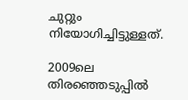ചുറ്റും നിയോഗിച്ചിട്ടുള്ളത്.

2009ലെ തിരഞ്ഞെടുപ്പില്‍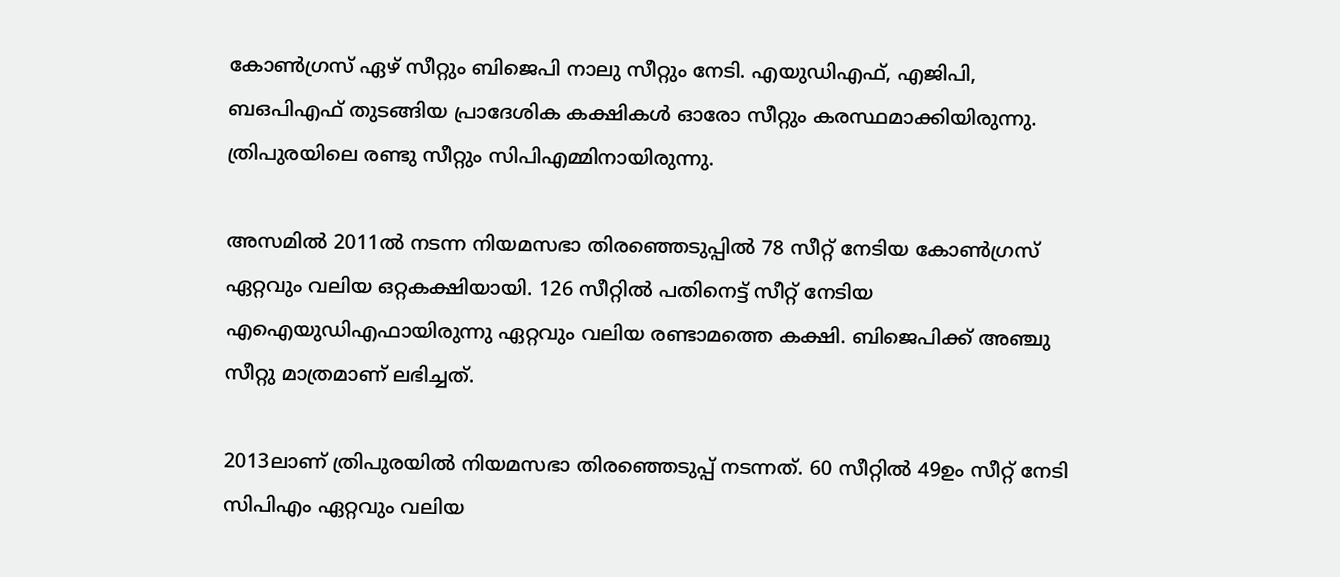കോണ്‍ഗ്രസ് ഏഴ് സീറ്റും ബിജെപി നാലു സീറ്റും നേടി. എയുഡിഎഫ്, എജിപി, ബഒപിഎഫ് തുടങ്ങിയ പ്രാദേശിക കക്ഷികള്‍ ഓരോ സീറ്റും കരസ്ഥമാക്കിയിരുന്നു. ത്രിപുരയിലെ രണ്ടു സീറ്റും സിപിഎമ്മിനായിരുന്നു.

അസമില്‍ 2011ല്‍ നടന്ന നിയമസഭാ തിരഞ്ഞെടുപ്പില്‍ 78 സീറ്റ് നേടിയ കോണ്‍ഗ്രസ് ഏറ്റവും വലിയ ഒറ്റകക്ഷിയായി. 126 സീറ്റില്‍ പതിനെട്ട് സീറ്റ് നേടിയ എഐയുഡിഎഫായിരുന്നു ഏറ്റവും വലിയ രണ്ടാമത്തെ കക്ഷി. ബിജെപിക്ക് അഞ്ചു സീറ്റു മാത്രമാണ് ലഭിച്ചത്.

2013ലാണ് ത്രിപുരയില്‍ നിയമസഭാ തിരഞ്ഞെടുപ്പ് നടന്നത്. 60 സീറ്റില്‍ 49ഉം സീറ്റ് നേടി സിപിഎം ഏറ്റവും വലിയ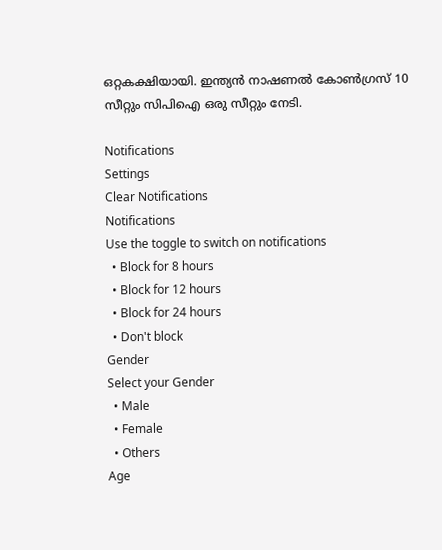ഒറ്റകക്ഷിയായി. ഇന്ത്യന്‍ നാഷണല്‍ കോണ്‍ഗ്രസ് 10 സീറ്റും സിപിഐ ഒരു സീറ്റും നേടി.

Notifications
Settings
Clear Notifications
Notifications
Use the toggle to switch on notifications
  • Block for 8 hours
  • Block for 12 hours
  • Block for 24 hours
  • Don't block
Gender
Select your Gender
  • Male
  • Female
  • Others
Age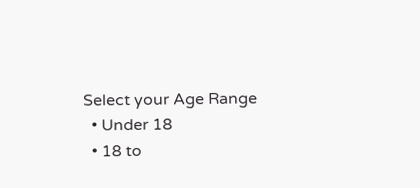Select your Age Range
  • Under 18
  • 18 to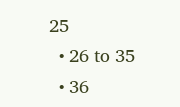25
  • 26 to 35
  • 36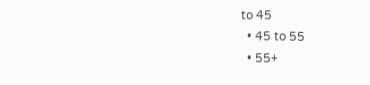to 45
  • 45 to 55
  • 55+